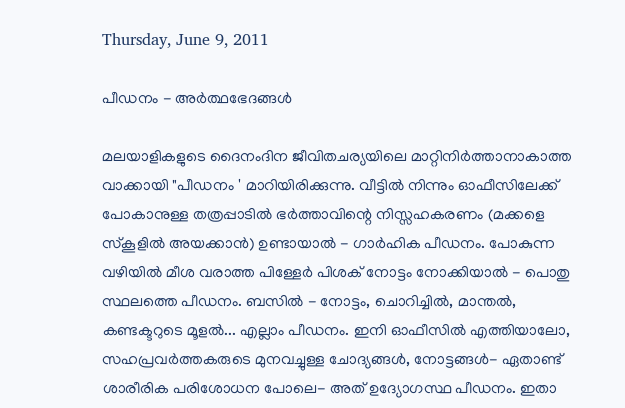Thursday, June 9, 2011

പീഡനം - അര്‍ത്ഥഭേദങ്ങള്‍

മലയാളികളുടെ ദൈനംദിന ജീവിതചര്യയിലെ മാറ്റിനിര്‍ത്താനാകാത്ത വാക്കായി "പീഡനം ' മാറിയിരിക്കുന്നു. വീട്ടില്‍ നിന്നും ഓഫീസിലേക്ക് പോകാനുള്ള തത്രപ്പാടില്‍ ഭര്‍ത്താവിന്റെ നിസ്സഹകരണം (മക്കളെ സ്കൂളില്‍ അയക്കാന്‍) ഉണ്ടായാല്‍ - ഗാര്‍ഹിക പീഡനം. പോകുന്ന വഴിയില്‍ മീശ വരാത്ത പിള്ളേര്‍ പിശക് നോട്ടം നോക്കിയാല്‍ - പൊതു സ്ഥലത്തെ പീഡനം. ബസില്‍ - നോട്ടം, ചൊറിച്ചില്‍, മാന്തല്‍, കണ്ടക്ടറുടെ മൂളല്‍... എല്ലാം പീഡനം. ഇനി ഓഫീസില്‍ എത്തിയാലോ, സഹപ്രവര്‍ത്തകരുടെ മുനവച്ചുള്ള ചോദ്യങ്ങള്‍, നോട്ടങ്ങള്‍- ഏതാണ്ട് ശാരീരിക പരിശോധന പോലെ- അത് ഉദ്യോഗസ്ഥ പീഡനം. ഇതാ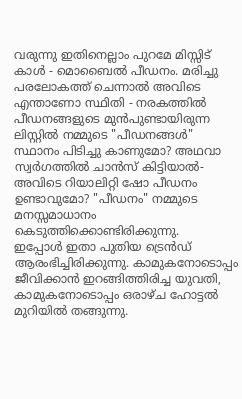വരുന്നു ഇതിനെല്ലാം പുറമേ മിസ്സിട് കാള്‍ - മൊബൈല്‍ പീഡനം. മരിച്ചു പരലോകത്ത് ചെന്നാല്‍ അവിടെ എന്താണോ സ്ഥിതി - നരകത്തില്‍ പീഡനങ്ങളുടെ മുന്‍പുണ്ടായിരുന്ന ലിസ്റ്റില്‍ നമ്മുടെ "പീഡനങ്ങള്‍" സ്ഥാനം പിടിച്ചു കാണുമോ? അഥവാ സ്വര്‍ഗത്തില്‍ ചാന്‍സ് കിട്ടിയാല്‍- അവിടെ റിയാലിറ്റി ഷോ പീഡനം ഉണ്ടാവുമോ? "പീഡനം" നമ്മുടെ മനസ്സമാധാനം കെടുത്തിക്കൊണ്ടിരിക്കുന്നു.
ഇപ്പോള്‍ ഇതാ പുതിയ ട്രെന്‍ഡ് ആരംഭിച്ചിരിക്കുന്നു. കാമുകനോടൊപ്പം ജീവിക്കാന്‍ ഇറങ്ങിത്തിരിച്ച യുവതി, കാമുകനോടൊപ്പം ഒരാഴ്ച ഹോട്ടല്‍ മുറിയില്‍ തങ്ങുന്നു.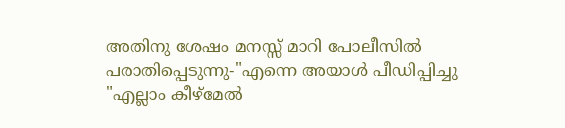അതിനു ശേഷം മനസ്സ് മാറി പോലീസില്‍ പരാതിപ്പെടുന്നു-"എന്നെ അയാള്‍ പീഡിപ്പിച്ചു "എല്ലാം കീഴ്മേല്‍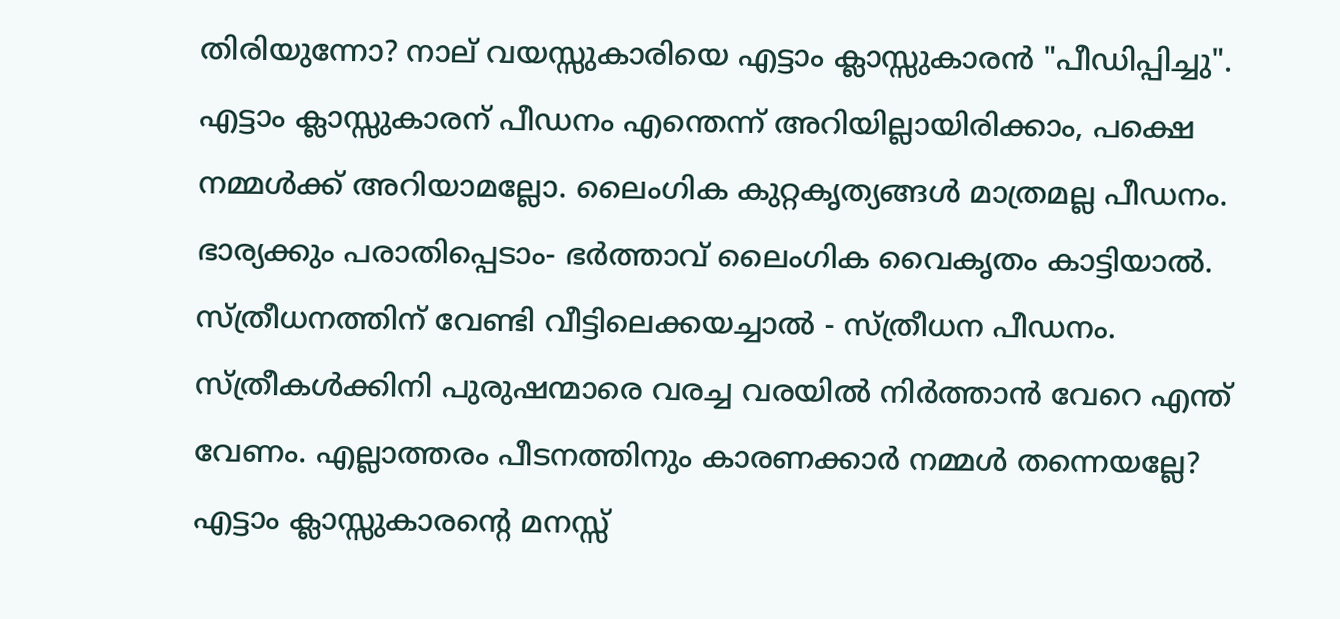തിരിയുന്നോ? നാല് വയസ്സുകാരിയെ എട്ടാം ക്ലാസ്സുകാരന്‍ "പീഡിപ്പിച്ചു". എട്ടാം ക്ലാസ്സുകാരന് പീഡനം എന്തെന്ന് അറിയില്ലായിരിക്കാം, പക്ഷെ നമ്മള്‍ക്ക് അറിയാമല്ലോ. ലൈംഗിക കുറ്റകൃത്യങ്ങള്‍ മാത്രമല്ല പീഡനം. ഭാര്യക്കും പരാതിപ്പെടാം- ഭര്‍ത്താവ് ലൈംഗിക വൈകൃതം കാട്ടിയാല്‍. സ്ത്രീധനത്തിന് വേണ്ടി വീട്ടിലെക്കയച്ചാല്‍ - സ്ത്രീധന പീഡനം. സ്ത്രീകള്‍ക്കിനി പുരുഷന്മാരെ വരച്ച വരയില്‍ നിര്‍ത്താന്‍ വേറെ എന്ത് വേണം. എല്ലാത്തരം പീടനത്തിനും കാരണക്കാര്‍ നമ്മള്‍ തന്നെയല്ലേ? എട്ടാം ക്ലാസ്സുകാരന്റെ മനസ്സ്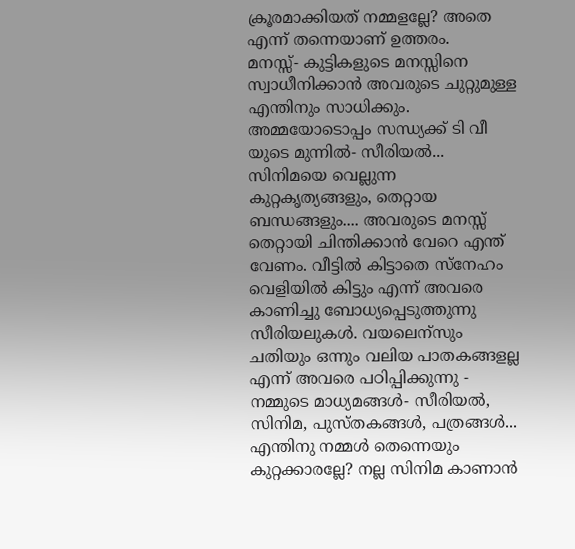ക്രൂരമാക്കിയത് നമ്മളല്ലേ? അതെ എന്ന് തന്നെയാണ് ഉത്തരം.
മനസ്സ്- കുട്ടികളുടെ മനസ്സിനെ സ്വാധീനിക്കാന്‍ അവരുടെ ചുറ്റുമുള്ള എന്തിനും സാധിക്കും. അമ്മയോടൊപ്പം സന്ധ്യക്ക്‌ ടി വീ യുടെ മുന്നില്‍- സീരിയല്‍... സിനിമയെ വെല്ലുന്ന കുറ്റകൃത്യങ്ങളും, തെറ്റായ ബന്ധങ്ങളും.... അവരുടെ മനസ്സ് തെറ്റായി ചിന്തിക്കാന്‍ വേറെ എന്ത് വേണം. വീട്ടില്‍ കിട്ടാതെ സ്നേഹം വെളിയില്‍ കിട്ടും എന്ന് അവരെ കാണിച്ചു ബോധ്യപ്പെടുത്തുന്നു സീരിയലുകള്‍. വയലെന്സും ചതിയും ഒന്നും വലിയ പാതകങ്ങളല്ല എന്ന് അവരെ പഠിപ്പിക്കുന്നു - നമ്മുടെ മാധ്യമങ്ങള്‍- സീരിയല്‍, സിനിമ, പുസ്തകങ്ങള്‍, പത്രങ്ങള്‍... എന്തിനു നമ്മള്‍ തെന്നെയും കുറ്റക്കാരല്ലേ? നല്ല സിനിമ കാണാന്‍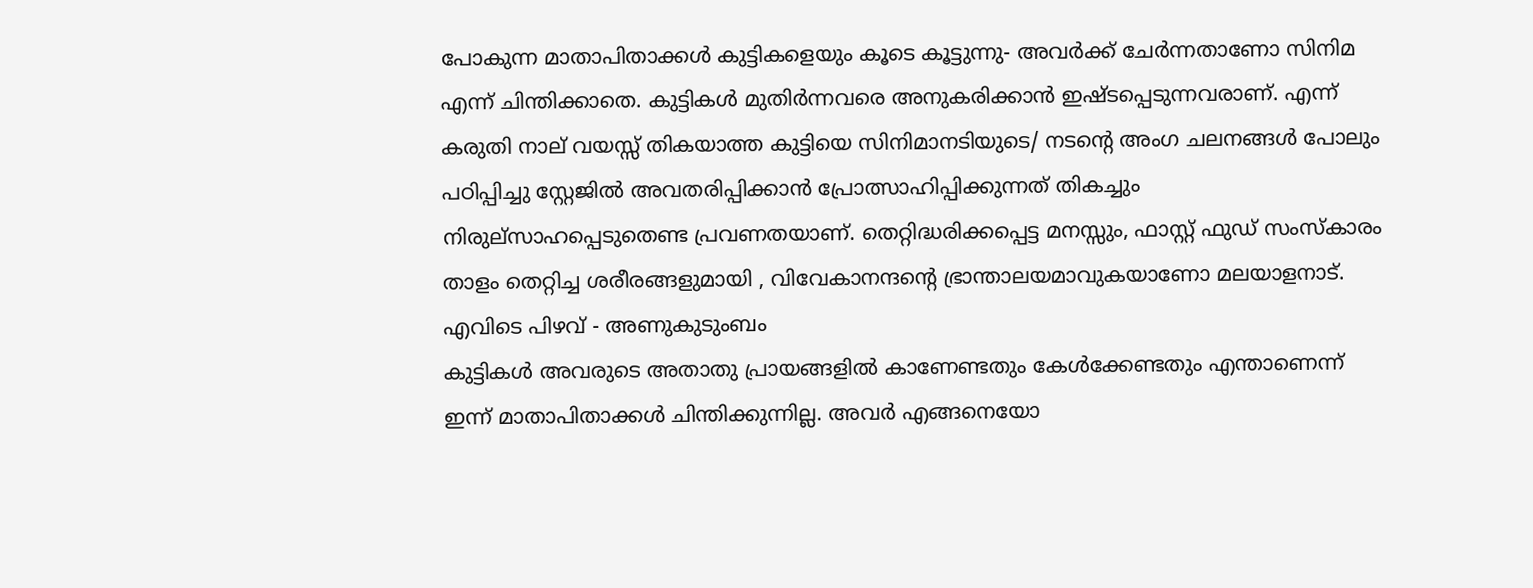പോകുന്ന മാതാപിതാക്കള്‍ കുട്ടികളെയും കൂടെ കൂട്ടുന്നു- അവര്‍ക്ക് ചേര്‍ന്നതാണോ സിനിമ എന്ന് ചിന്തിക്കാതെ. കുട്ടികള്‍ മുതിര്‍ന്നവരെ അനുകരിക്കാന്‍ ഇഷ്ടപ്പെടുന്നവരാണ്. എന്ന് കരുതി നാല് വയസ്സ് തികയാത്ത കുട്ടിയെ സിനിമാനടിയുടെ/ നടന്റെ അംഗ ചലനങ്ങള്‍ പോലും പഠിപ്പിച്ചു സ്റ്റേജില്‍ അവതരിപ്പിക്കാന്‍ പ്രോത്സാഹിപ്പിക്കുന്നത് തികച്ചും നിരുല്സാഹപ്പെടുതെണ്ട പ്രവണതയാണ്. തെറ്റിദ്ധരിക്കപ്പെട്ട മനസ്സും, ഫാസ്റ്റ് ഫുഡ്‌ സംസ്കാരം താളം തെറ്റിച്ച ശരീരങ്ങളുമായി , വിവേകാനന്ദന്റെ ഭ്രാന്താലയമാവുകയാണോ മലയാളനാട്.
എവിടെ പിഴവ് - അണുകുടുംബം
കുട്ടികള്‍ അവരുടെ അതാതു പ്രായങ്ങളില്‍ കാണേണ്ടതും കേള്‍ക്കേണ്ടതും എന്താണെന്ന് ഇന്ന് മാതാപിതാക്കള്‍ ചിന്തിക്കുന്നില്ല. അവര്‍ എങ്ങനെയോ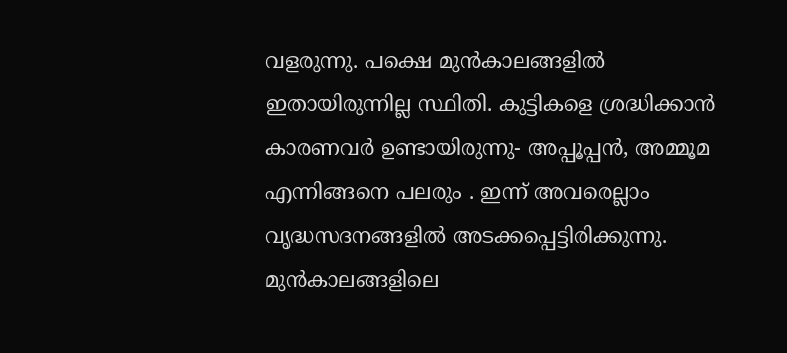വളരുന്നു. പക്ഷെ മുന്‍കാലങ്ങളില്‍ ഇതായിരുന്നില്ല സ്ഥിതി. കുട്ടികളെ ശ്രദ്ധിക്കാന്‍ കാരണവര്‍ ഉണ്ടായിരുന്നു- അപ്പൂപ്പന്‍, അമ്മൂമ എന്നിങ്ങനെ പലരും . ഇന്ന് അവരെല്ലാം വൃദ്ധസദനങ്ങളില്‍ അടക്കപ്പെട്ടിരിക്കുന്നു. മുന്‍കാലങ്ങളിലെ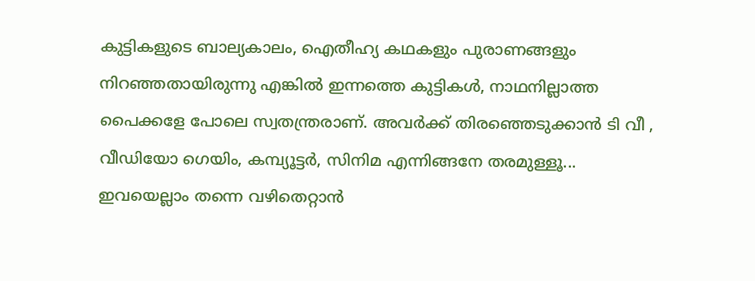കുട്ടികളുടെ ബാല്യകാലം, ഐതീഹ്യ കഥകളും പുരാണങ്ങളും നിറഞ്ഞതായിരുന്നു എങ്കില്‍ ഇന്നത്തെ കുട്ടികള്‍, നാഥനില്ലാത്ത പൈക്കളേ പോലെ സ്വതന്ത്രരാണ്. അവര്‍ക്ക് തിരഞ്ഞെടുക്കാന്‍ ടി വീ , വീഡിയോ ഗെയിം, കമ്പ്യൂട്ടര്‍, സിനിമ എന്നിങ്ങനേ തരമുള്ളൂ... ഇവയെല്ലാം തന്നെ വഴിതെറ്റാന്‍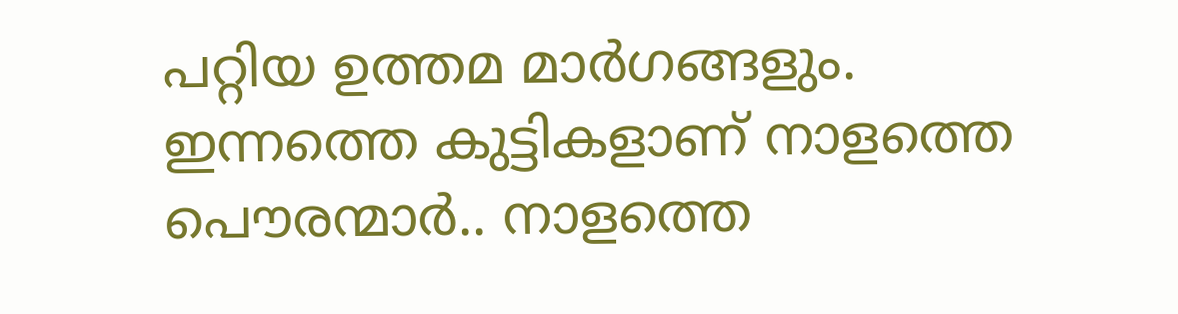പറ്റിയ ഉത്തമ മാര്‍ഗങ്ങളും. ഇന്നത്തെ കുട്ടികളാണ് നാളത്തെ പൌരന്മാര്‍.. നാളത്തെ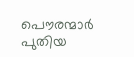പൌരന്മാര്‍ പുതിയ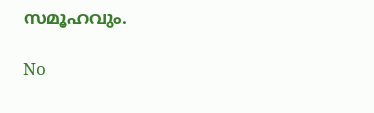സമൂഹവും.

No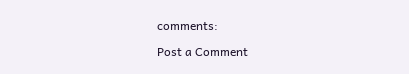comments:

Post a Comment